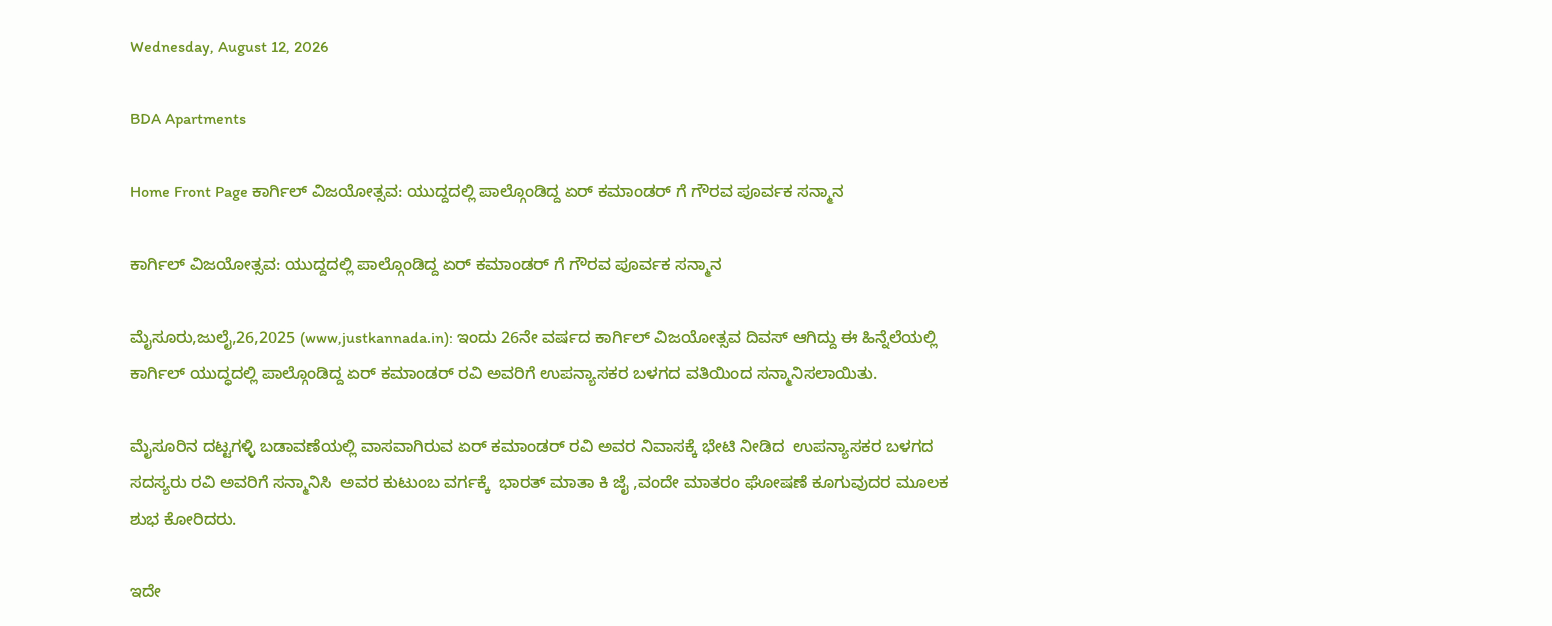Wednesday, August 12, 2026

BDA Apartments

Home Front Page ಕಾರ್ಗಿಲ್ ವಿಜಯೋತ್ಸವ: ಯುದ್ದದಲ್ಲಿ ಪಾಲ್ಗೊಂಡಿದ್ದ ಏರ್ ಕಮಾಂಡರ್ ಗೆ ಗೌರವ ಪೂರ್ವಕ ಸನ್ಮಾನ

ಕಾರ್ಗಿಲ್ ವಿಜಯೋತ್ಸವ: ಯುದ್ದದಲ್ಲಿ ಪಾಲ್ಗೊಂಡಿದ್ದ ಏರ್ ಕಮಾಂಡರ್ ಗೆ ಗೌರವ ಪೂರ್ವಕ ಸನ್ಮಾನ

ಮೈಸೂರು,ಜುಲೈ,26,2025 (www,justkannada.in): ಇಂದು 26ನೇ ವರ್ಷದ ಕಾರ್ಗಿಲ್ ವಿಜಯೋತ್ಸವ ದಿವಸ್ ಆಗಿದ್ದು ಈ ಹಿನ್ನೆಲೆಯಲ್ಲಿ ಕಾರ್ಗಿಲ್ ಯುದ್ಧದಲ್ಲಿ ಪಾಲ್ಗೊಂಡಿದ್ದ ಏರ್ ಕಮಾಂಡರ್ ರವಿ ಅವರಿಗೆ ಉಪನ್ಯಾಸಕರ ಬಳಗದ ವತಿಯಿಂದ ಸನ್ಮಾನಿಸಲಾಯಿತು.

ಮೈಸೂರಿನ ದಟ್ಟಗಳ್ಳಿ ಬಡಾವಣೆಯಲ್ಲಿ ವಾಸವಾಗಿರುವ ಏರ್ ಕಮಾಂಡರ್ ರವಿ ಅವರ ನಿವಾಸಕ್ಕೆ ಭೇಟಿ ನೀಡಿದ  ಉಪನ್ಯಾಸಕರ ಬಳಗದ ಸದಸ್ಯರು ರವಿ ಅವರಿಗೆ ಸನ್ಮಾನಿಸಿ  ಅವರ ಕುಟುಂಬ ವರ್ಗಕ್ಕೆ  ಭಾರತ್ ಮಾತಾ ಕಿ ಜೈ ,ವಂದೇ ಮಾತರಂ ಘೋಷಣೆ ಕೂಗುವುದರ ಮೂಲಕ ಶುಭ ಕೋರಿದರು.

ಇದೇ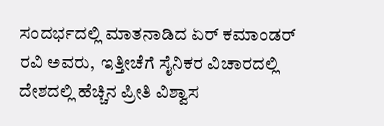ಸಂದರ್ಭದಲ್ಲಿ ಮಾತನಾಡಿದ ಏರ್ ಕಮಾಂಡರ್ ರವಿ ಅವರು,  ಇತ್ತೀಚೆಗೆ ಸೈನಿಕರ ವಿಚಾರದಲ್ಲಿ ದೇಶದಲ್ಲಿ ಹೆಚ್ಚಿನ ಪ್ರೀತಿ ವಿಶ್ವಾಸ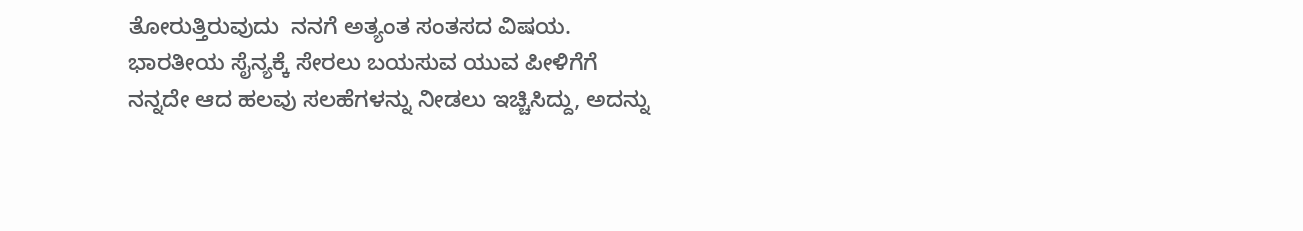ತೋರುತ್ತಿರುವುದು  ನನಗೆ ಅತ್ಯಂತ ಸಂತಸದ ವಿಷಯ. ಭಾರತೀಯ ಸೈನ್ಯಕ್ಕೆ ಸೇರಲು ಬಯಸುವ ಯುವ ಪೀಳಿಗೆಗೆ ನನ್ನದೇ ಆದ ಹಲವು ಸಲಹೆಗಳನ್ನು ನೀಡಲು ಇಚ್ಚಿಸಿದ್ದು, ಅದನ್ನು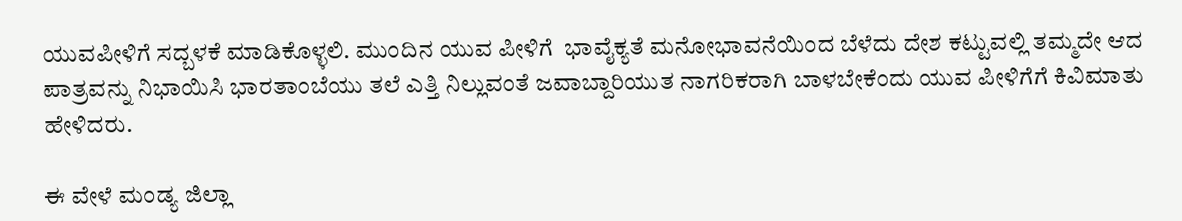ಯುವಪೀಳಿಗೆ ಸದ್ಬಳಕೆ ಮಾಡಿಕೊಳ್ಳಲಿ. ಮುಂದಿನ ಯುವ ಪೀಳಿಗೆ  ಭಾವೈಕ್ಯತೆ ಮನೋಭಾವನೆಯಿಂದ ಬೆಳೆದು ದೇಶ ಕಟ್ಟುವಲ್ಲಿ ತಮ್ಮದೇ ಆದ ಪಾತ್ರವನ್ನು ನಿಭಾಯಿಸಿ ಭಾರತಾಂಬೆಯು ತಲೆ ಎತ್ತಿ ನಿಲ್ಲುವಂತೆ ಜವಾಬ್ದಾರಿಯುತ ನಾಗರಿಕರಾಗಿ ಬಾಳಬೇಕೆಂದು ಯುವ ಪೀಳಿಗೆಗೆ ಕಿವಿಮಾತು ಹೇಳಿದರು.

ಈ ವೇಳೆ ಮಂಡ್ಯ ಜಿಲ್ಲಾ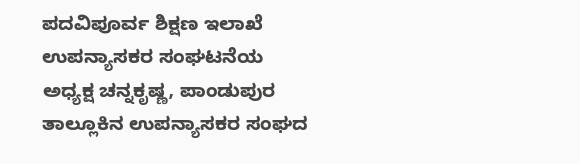ಪದವಿಪೂರ್ವ ಶಿಕ್ಷಣ ಇಲಾಖೆ ಉಪನ್ಯಾಸಕರ ಸಂಘಟನೆಯ ಅಧ್ಯಕ್ಷ ಚನ್ನಕೃಷ್ಣ, ಪಾಂಡುಪುರ ತಾಲ್ಲೂಕಿನ ಉಪನ್ಯಾಸಕರ ಸಂಘದ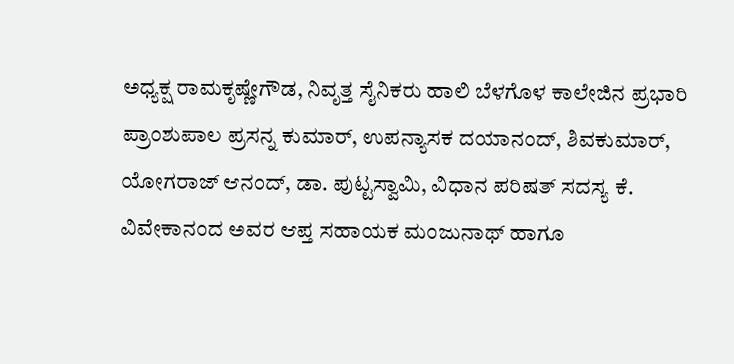ಅಧ್ಯಕ್ಷ ರಾಮಕೃಷ್ಣೇಗೌಡ, ನಿವೃತ್ತ ಸೈನಿಕರು ಹಾಲಿ ಬೆಳಗೊಳ ಕಾಲೇಜಿನ ಪ್ರಭಾರಿ ಪ್ರಾಂಶುಪಾಲ ಪ್ರಸನ್ನ ಕುಮಾರ್, ಉಪನ್ಯಾಸಕ ದಯಾನಂದ್, ಶಿವಕುಮಾರ್, ಯೋಗರಾಜ್ ಆನಂದ್, ಡಾ. ಪುಟ್ಟಸ್ವಾಮಿ, ವಿಧಾನ ಪರಿಷತ್ ಸದಸ್ಯ ಕೆ. ವಿವೇಕಾನಂದ ಅವರ ಆಪ್ತ ಸಹಾಯಕ ಮಂಜುನಾಥ್ ಹಾಗೂ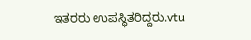ಇತರರು ಉಪಸ್ಥಿತರಿದ್ದರು.vtu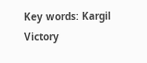Key words: Kargil Victory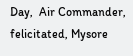Day,  Air Commander, felicitated, Mysore